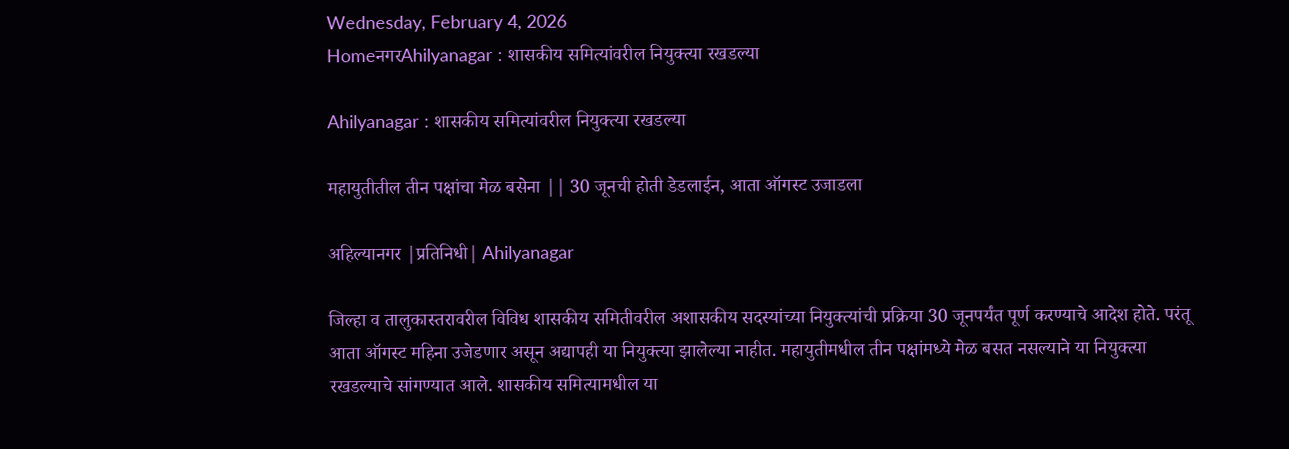Wednesday, February 4, 2026
HomeनगरAhilyanagar : शासकीय समित्यांवरील नियुक्त्या रखडल्या

Ahilyanagar : शासकीय समित्यांवरील नियुक्त्या रखडल्या

महायुतीतील तीन पक्षांचा मेळ बसेना || 30 जूनची होती डेडलाईन, आता ऑगस्ट उजाडला

अहिल्यानगर |प्रतिनिधी| Ahilyanagar

जिल्हा व तालुकास्तरावरील विविध शासकीय समितीवरील अशासकीय सदस्यांच्या नियुक्त्यांची प्रक्रिया 30 जूनपर्यंत पूर्ण करण्याचे आदेश होते. परंतू आता ऑगस्ट महिना उजेडणार असून अद्यापही या नियुक्त्या झालेल्या नाहीत. महायुतीमधील तीन पक्षांमध्ये मेळ बसत नसल्याने या नियुक्त्या रखडल्याचे सांगण्यात आले. शासकीय समित्यामधील या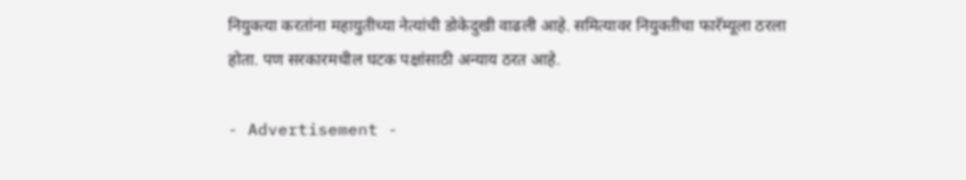नियुक्त्या करतांना महायुतीच्या नेत्यांची डोकेदुखी वाढली आहे. समित्यावर नियुक्तीचा फारॅम्यूला ठरला होता. पण सरकारमधील घटक पक्षांसाठी अन्याय ठरत आहे.

- Advertisement -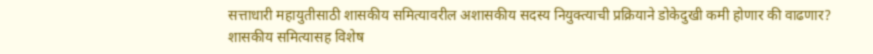सत्ताधारी महायुतीसाठी शासकीय समित्यावरील अशासकीय सदस्य नियुक्त्याची प्रक्रियाने डोकेदुखी कमी होणार की वाढणार? शासकीय समित्यासह विशेष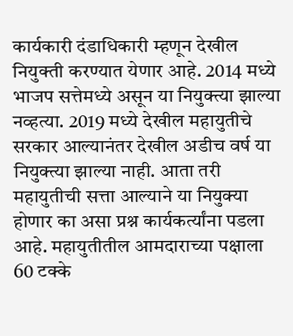कार्यकारी दंडाधिकारी म्हणून देखील नियुक्ती करण्यात येणार आहे. 2014 मध्ये भाजप सत्तेमध्ये असून या नियुक्त्या झाल्या नव्हत्या. 2019 मध्ये देखील महायुतीचे सरकार आल्यानंतर देखील अडीच वर्ष या नियुक्त्या झाल्या नाही. आता तरी महायुतीची सत्ता आल्याने या नियुक्या होणार का असा प्रश्न कार्यकर्त्यांना पडला आहे. महायुतीतील आमदाराच्या पक्षाला 60 टक्के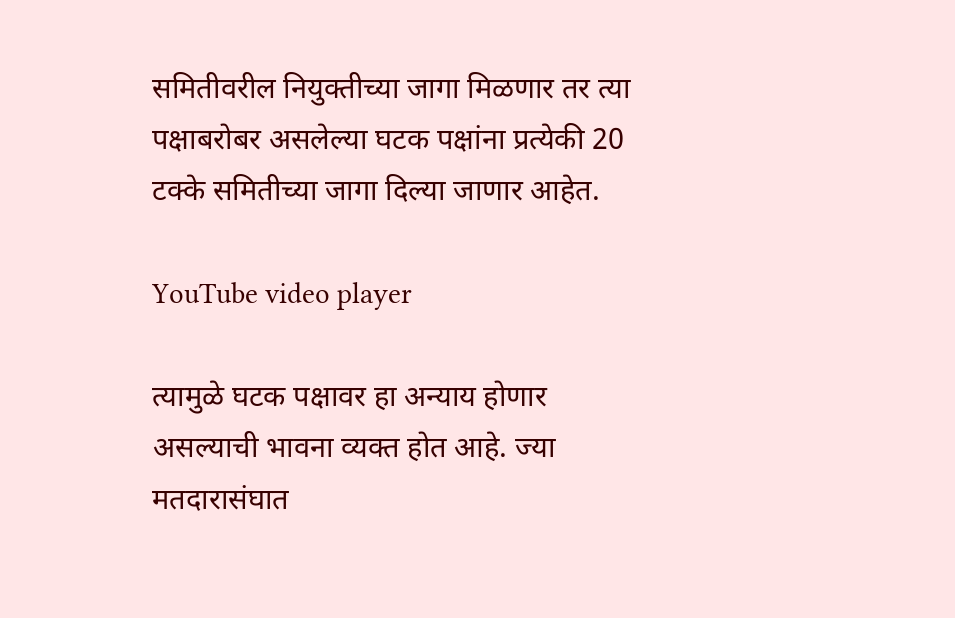समितीवरील नियुक्तीच्या जागा मिळणार तर त्या पक्षाबरोबर असलेल्या घटक पक्षांना प्रत्येकी 20 टक्के समितीच्या जागा दिल्या जाणार आहेत.

YouTube video player

त्यामुळे घटक पक्षावर हा अन्याय होणार असल्याची भावना व्यक्त होत आहे. ज्या मतदारासंघात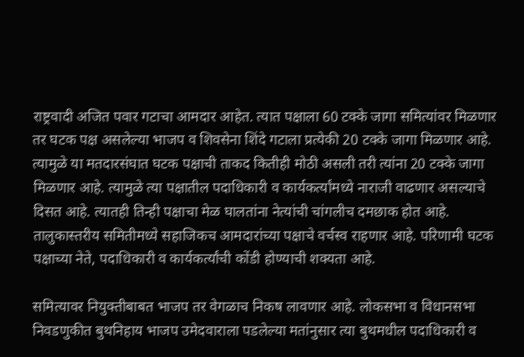राष्ट्रवादी अजित पवार गटाचा आमदार आहेत. त्यात पक्षाला 60 टक्के जागा समित्यांवर मिळणार तर घटक पक्ष असलेल्या भाजप व शिवसेना शिंदे गटाला प्रत्येकी 20 टक्के जागा मिळणार आहे. त्यामुळे या मतदारसंघात घटक पक्षाची ताकद कितीही मोठी असली तरी त्यांना 20 टक्के जागा मिळणार आहे. त्यामुळे त्या पक्षातील पदाधिकारी व कार्यकर्त्यांमध्ये नाराजी वाढणार असल्याचे दिसत आहे. त्यातही तिन्ही पक्षाचा मेळ घालतांना नेत्यांची चांगलीच दमछाक होत आहे. तालुकास्तरीय समितीमध्ये सहाजिकच आमदारांच्या पक्षाचे वर्चस्व राहणार आहे. परिणामी घटक पक्षाच्या नेते, पदाधिकारी व कार्यकर्त्यांची कोंडी होण्याची शक्यता आहे.

समित्यावर नियुक्तीबाबत भाजप तर वेगळाच निकष लावणार आहे. लोकसभा व विधानसभा निवडणुकीत बुथनिहाय भाजप उमेदवाराला पडलेल्या मतांनुसार त्या बुथमधील पदाधिकारी व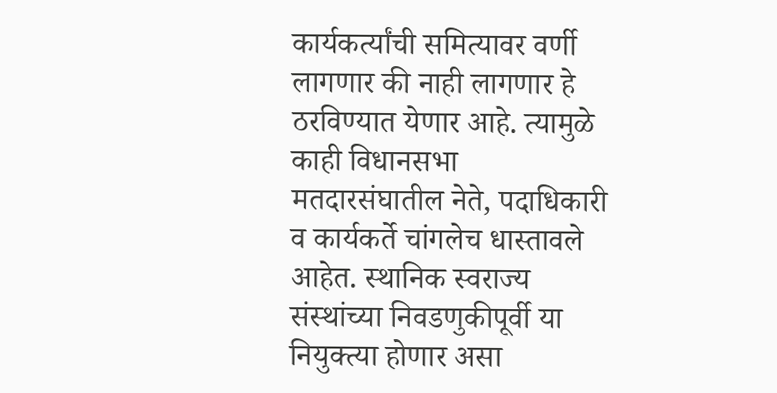कार्यकर्त्यांची समित्यावर वर्णी लागणार की नाही लागणार हे ठरविण्यात येणार आहे. त्यामुळे काही विधानसभा मतदारसंघातील नेते, पदाधिकारी व कार्यकर्ते चांगलेच धास्तावले आहेत. स्थानिक स्वराज्य संस्थांच्या निवडणुकीपूर्वी या नियुक्त्या होणार असा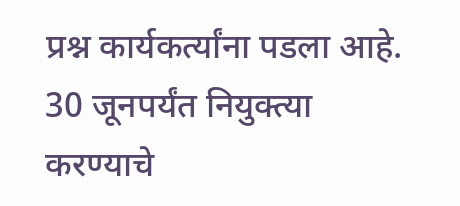प्रश्न कार्यकर्त्यांना पडला आहे. 30 जूनपर्यंत नियुक्त्या करण्याचे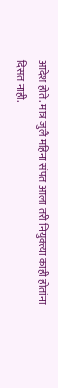आदेश होते. मात्र जुलै महिना संपत आला तरी नियुक्त्या काही होतांना दिसत नाही.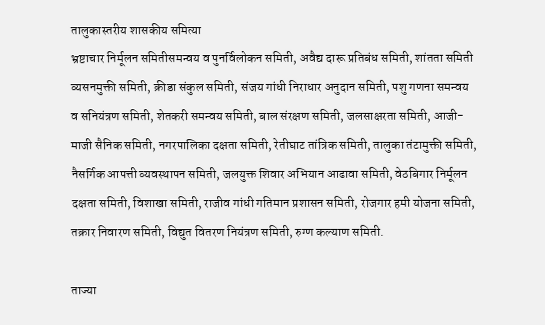तालुकास्तरीय शासकीय समित्या
भ्रष्टाचार निर्मूलन समितीसमन्वय व पुनर्विलोकन समिती, अवैद्य दारू प्रतिबंध समिती, शांतता समिती व्यसनमुक्ती समिती, क्रीडा संकुल समिती, संजय गांधी निराधार अनुदान समिती, पशु गणना समन्वय व सनियंत्रण समिती, शेतकरी समन्वय समिती, बाल संरक्षण समिती, जलसाक्षरता समिती, आजी-माजी सैनिक समिती, नगरपालिका दक्षता समिती, रेतीघाट तांत्रिक समिती, तालुका तंटामुक्ती समिती, नैसर्गिक आपत्ती व्यवस्थापन समिती, जलयुक्त शिवार अभियान आढावा समिती, वेठबिगार निर्मूलन दक्षता समिती, विशाखा समिती, राजीव गांधी गतिमान प्रशासन समिती, रोजगार हमी योजना समिती, तक्रार निवारण समिती, विद्युत वितरण नियंत्रण समिती, रुग्ण कल्याण समिती.

ताज्या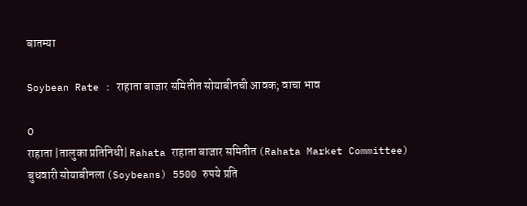बातम्या

Soybean Rate : राहाता बाजार समितीत सोयाबीनची आवक; वाचा भाव

0
राहाता |तालुका प्रतिनिधी| Rahata राहाता बाजार समितीत (Rahata Market Committee) बुधवारी सोयाबीनला (Soybeans) 5500 रुपये प्रति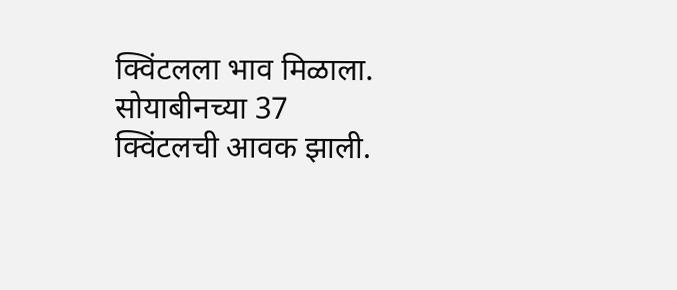क्विंटलला भाव मिळाला. सोयाबीनच्या 37 क्विंटलची आवक झाली.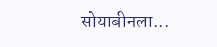सोयाबीनला...